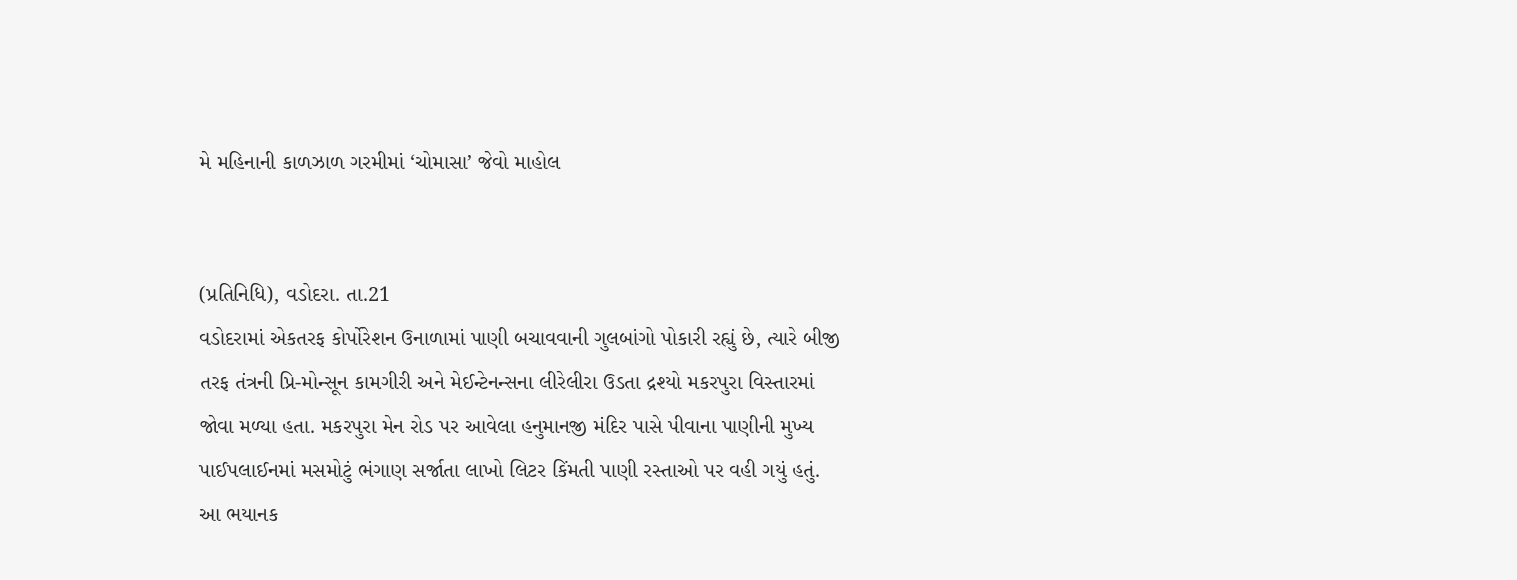મે મહિનાની કાળઝાળ ગરમીમાં ‘ચોમાસા’ જેવો માહોલ


(પ્રતિનિધિ), વડોદરા. તા.21
વડોદરામાં એકતરફ કોર્પોરેશન ઉનાળામાં પાણી બચાવવાની ગુલબાંગો પોકારી રહ્યું છે, ત્યારે બીજી તરફ તંત્રની પ્રિ-મોન્સૂન કામગીરી અને મેઈન્ટેનન્સના લીરેલીરા ઉડતા દ્રશ્યો મકરપુરા વિસ્તારમાં જોવા મળ્યા હતા. મકરપુરા મેન રોડ પર આવેલા હનુમાનજી મંદિર પાસે પીવાના પાણીની મુખ્ય પાઈપલાઈનમાં મસમોટું ભંગાણ સર્જાતા લાખો લિટર કિંમતી પાણી રસ્તાઓ પર વહી ગયું હતું. આ ભયાનક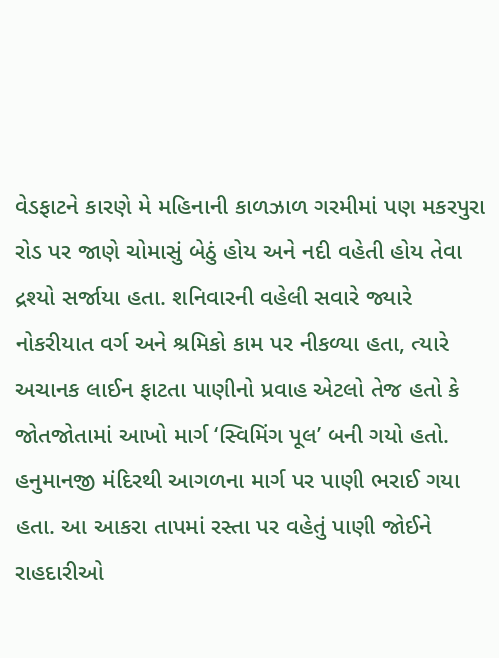વેડફાટને કારણે મે મહિનાની કાળઝાળ ગરમીમાં પણ મકરપુરા રોડ પર જાણે ચોમાસું બેઠું હોય અને નદી વહેતી હોય તેવા દ્રશ્યો સર્જાયા હતા. શનિવારની વહેલી સવારે જ્યારે નોકરીયાત વર્ગ અને શ્રમિકો કામ પર નીકળ્યા હતા, ત્યારે અચાનક લાઈન ફાટતા પાણીનો પ્રવાહ એટલો તેજ હતો કે જોતજોતામાં આખો માર્ગ ‘સ્વિમિંગ પૂલ’ બની ગયો હતો. હનુમાનજી મંદિરથી આગળના માર્ગ પર પાણી ભરાઈ ગયા હતા. આ આકરા તાપમાં રસ્તા પર વહેતું પાણી જોઈને રાહદારીઓ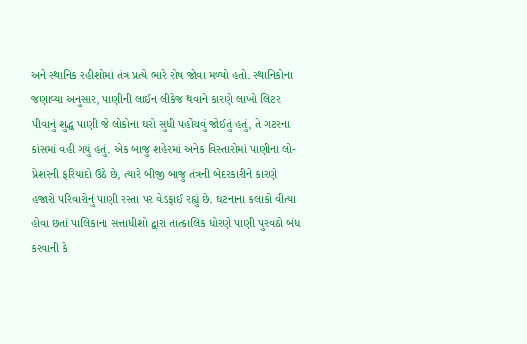અને સ્થાનિક રહીશોમાં તંત્ર પ્રત્યે ભારે રોષ જોવા મળ્યો હતો. સ્થાનિકોના જણાવ્યા અનુસાર, પાણીની લાઈન લીકેજ થવાને કારણે લાખો લિટર પીવાનું શુદ્ધ પાણી જે લોકોના ઘરો સુધી પહોંચવું જોઈતું હતું, તે ગટરના કાંસમાં વહી ગયું હતું. એક બાજુ શહેરમાં અનેક વિસ્તારોમાં પાણીના લો-પ્રેશરની ફરિયાદો ઉઠે છે, ત્યારે બીજી બાજુ તંત્રની બેદરકારીને કારણે હજારો પરિવારોનું પાણી રસ્તા પર વેડફાઈ રહ્યું છે. ઘટનાના કલાકો વીત્યા હોવા છતાં પાલિકાના સત્તાધીશો દ્વારા તાત્કાલિક ધોરણે પાણી પુરવઠો બંધ કરવાની કે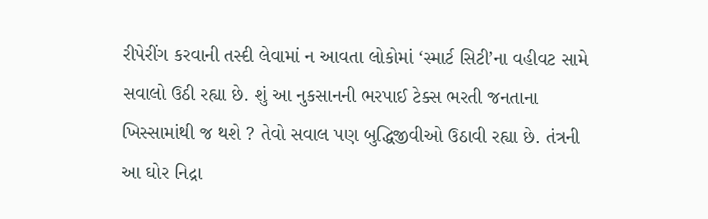રીપેરીંગ કરવાની તસ્દી લેવામાં ન આવતા લોકોમાં ‘સ્માર્ટ સિટી’ના વહીવટ સામે સવાલો ઉઠી રહ્યા છે. શું આ નુકસાનની ભરપાઈ ટેક્સ ભરતી જનતાના ખિસ્સામાંથી જ થશે ? તેવો સવાલ પણ બુદ્ધિજીવીઓ ઉઠાવી રહ્યા છે. તંત્રની આ ઘોર નિદ્રા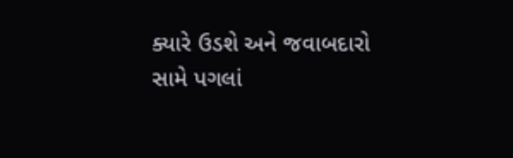ક્યારે ઉડશે અને જવાબદારો સામે પગલાં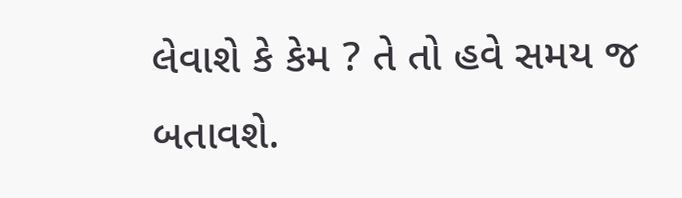લેવાશે કે કેમ ? તે તો હવે સમય જ બતાવશે.